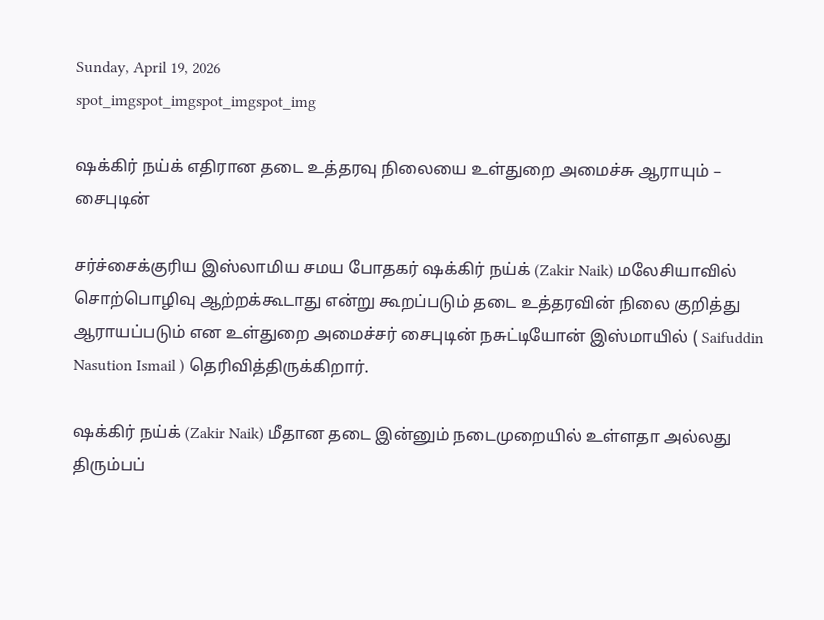Sunday, April 19, 2026
spot_imgspot_imgspot_imgspot_img

ஷக்கிர் நய்க் எதிரான தடை உத்தரவு நிலையை உள்துறை அமைச்சு ஆராயும் – சைபுடின்

சர்ச்சைக்குரிய இஸ்லாமிய சமய போதகர் ஷக்கிர் நய்க் (Zakir Naik) மலேசியாவில் சொற்பொழிவு ஆற்றக்கூடாது என்று கூறப்படும் தடை உத்தரவின் நிலை குறித்து ஆராயப்படும் என உள்துறை அமைச்சர் சைபுடின் நசுட்டியோன் இஸ்மாயில் ( Saifuddin Nasution Ismail ) தெரிவித்திருக்கிறார்.

ஷக்கிர் நய்க் (Zakir Naik) மீதான தடை இன்னும் நடைமுறையில் உள்ளதா அல்லது திரும்பப்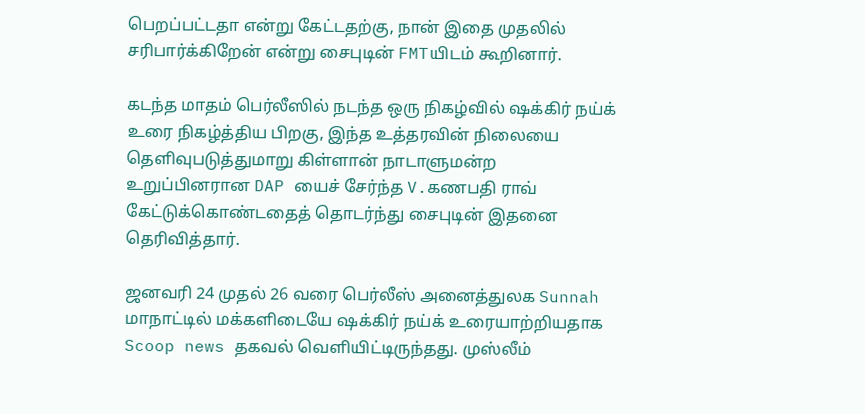பெறப்பட்டதா என்று கேட்டதற்கு, நான் இதை முதலில் சரிபார்க்கிறேன் என்று சைபுடின் FMTயிடம் கூறினார்.

கடந்த மாதம் பெர்லீஸில் நடந்த ஒரு நிகழ்வில் ஷக்கிர் நய்க் உரை நிகழ்த்திய பிறகு, இந்த உத்தரவின் நிலையை தெளிவுபடுத்துமாறு கிள்ளான் நாடாளுமன்ற உறுப்பினரான DAP யைச் சேர்ந்த V.கணபதி ராவ் கேட்டுக்கொண்டதைத் தொடர்ந்து சைபுடின் இதனை தெரிவித்தார்.

ஜனவரி 24 முதல் 26 வரை பெர்லீஸ் அனைத்துலக Sunnah மாநாட்டில் மக்களிடையே ஷக்கிர் நய்க் உரையாற்றியதாக Scoop news தகவல் வெளியிட்டிருந்தது. முஸ்லீம்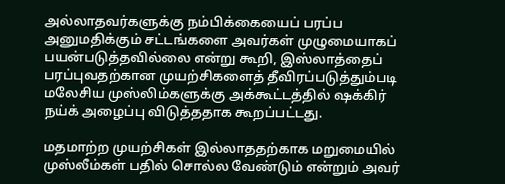அல்லாதவர்களுக்கு நம்பிக்கையைப் பரப்ப அனுமதிக்கும் சட்டங்களை அவர்கள் முழுமையாகப் பயன்படுத்தவில்லை என்று கூறி, இஸ்லாத்தைப் பரப்புவதற்கான முயற்சிகளைத் தீவிரப்படுத்தும்படி மலேசிய முஸ்லிம்களுக்கு அக்கூட்டத்தில் ஷக்கிர் நய்க் அழைப்பு விடுத்ததாக கூறப்பட்டது.

மதமாற்ற முயற்சிகள் இல்லாததற்காக மறுமையில் முஸ்லீம்கள் பதில் சொல்ல வேண்டும் என்றும் அவர்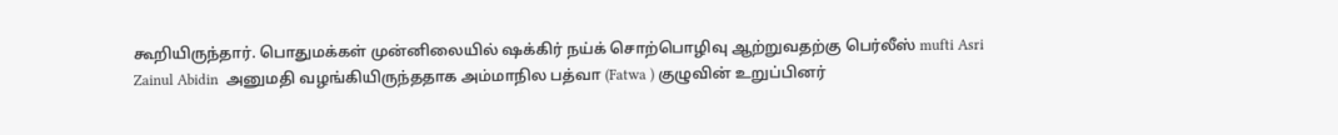கூறியிருந்தார். பொதுமக்கள் முன்னிலையில் ஷக்கிர் நய்க் சொற்பொழிவு ஆற்றுவதற்கு பெர்லீஸ் mufti Asri Zainul Abidin  அனுமதி வழங்கியிருந்ததாக அம்மாநில பத்வா (Fatwa ) குழுவின் உறுப்பினர்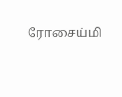ரோசைய்மி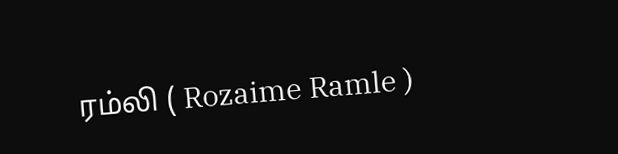ரம்லி ( Rozaime Ramle )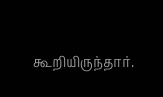கூறியிருந்தார்.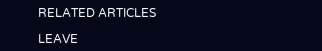RELATED ARTICLES

LEAVE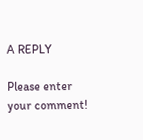A REPLY

Please enter your comment!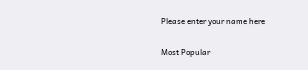Please enter your name here

Most Popular